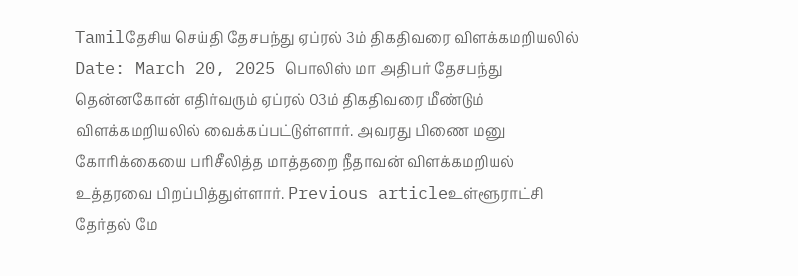Tamilதேசிய செய்தி தேசபந்து ஏப்ரல் 3ம் திகதிவரை விளக்கமறியலில் Date: March 20, 2025 பொலிஸ் மா அதிபர் தேசபந்து தென்னகோன் எதிர்வரும் ஏப்ரல் 03ம் திகதிவரை மீண்டும் விளக்கமறியலில் வைக்கப்பட்டுள்ளார். அவரது பிணை மனு கோரிக்கையை பரிசீலித்த மாத்தறை நீதாவன் விளக்கமறியல் உத்தரவை பிறப்பித்துள்ளார். Previous articleஉள்ளூராட்சி தேர்தல் மே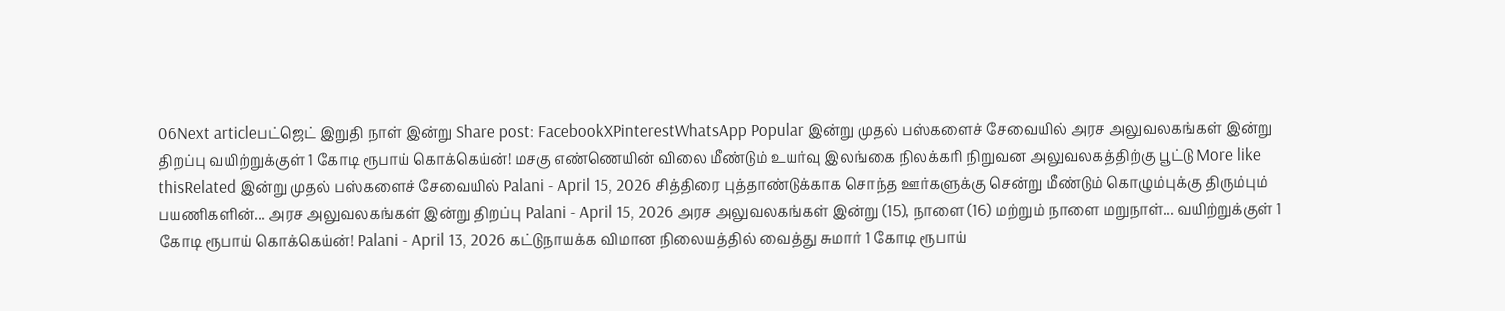06Next articleபட்ஜெட் இறுதி நாள் இன்று Share post: FacebookXPinterestWhatsApp Popular இன்று முதல் பஸ்களைச் சேவையில் அரச அலுவலகங்கள் இன்று திறப்பு வயிற்றுக்குள் 1 கோடி ரூபாய் கொக்கெய்ன்! மசகு எண்ணெயின் விலை மீண்டும் உயர்வு இலங்கை நிலக்கரி நிறுவன அலுவலகத்திற்கு பூட்டு More like thisRelated இன்று முதல் பஸ்களைச் சேவையில் Palani - April 15, 2026 சித்திரை புத்தாண்டுக்காக சொந்த ஊர்களுக்கு சென்று மீண்டும் கொழும்புக்கு திரும்பும் பயணிகளின்... அரச அலுவலகங்கள் இன்று திறப்பு Palani - April 15, 2026 அரச அலுவலகங்கள் இன்று (15), நாளை (16) மற்றும் நாளை மறுநாள்... வயிற்றுக்குள் 1 கோடி ரூபாய் கொக்கெய்ன்! Palani - April 13, 2026 கட்டுநாயக்க விமான நிலையத்தில் வைத்து சுமார் 1 கோடி ரூபாய்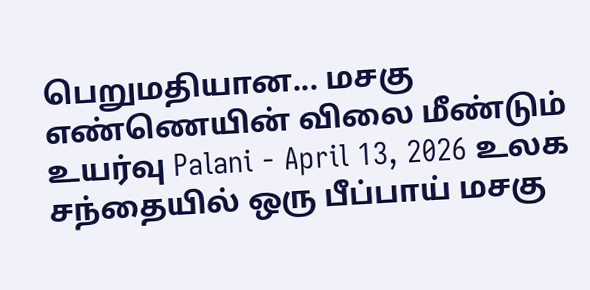பெறுமதியான... மசகு எண்ணெயின் விலை மீண்டும் உயர்வு Palani - April 13, 2026 உலக சந்தையில் ஒரு பீப்பாய் மசகு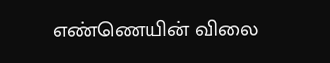எண்ணெயின் விலை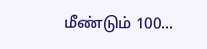மீண்டும் 100...